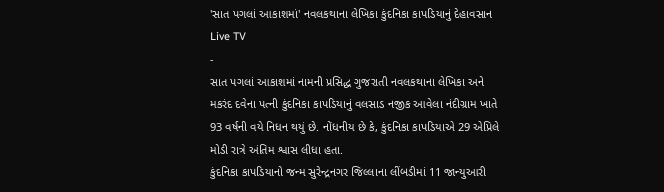'સાત પગલાં આકાશમાં' નવલકથાના લેખિકા કુંદનિકા કાપડિયાનું દેહાવસાન
Live TV
-
સાત પગલાં આકાશમાં નામની પ્રસિદ્ધ ગુજરાતી નવલકથાના લેખિકા અને મકરંદ દવેના પત્ની કુંદનિકા કાપડિયાનું વલસાડ નજીક આવેલા નંદીગ્રામ ખાતે 93 વર્ષની વયે નિધન થયું છે. નોંધનીય છે કે, કુંદનિકા કાપડિયાએ 29 એપ્રિલે મોડી રાત્રે અંતિમ શ્વાસ લીધા હતા.
કુંદનિકા કાપડિયાનો જન્મ સુરેન્દ્રનગર જિલ્લાના લીંબડીમાં 11 જાન્યુઆરી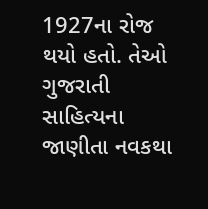1927ના રોજ થયો હતો. તેઓ ગુજરાતી સાહિત્યના જાણીતા નવકથા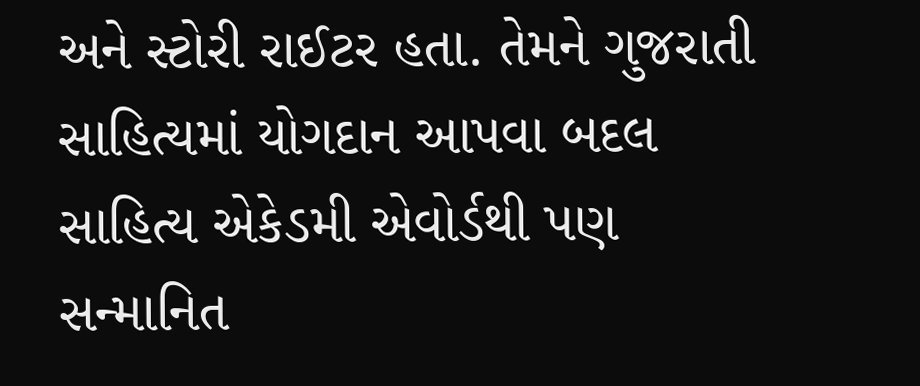અને સ્ટોરી રાઈટર હતા. તેમને ગુજરાતી સાહિત્યમાં યોગદાન આપવા બદલ સાહિત્ય એકેડમી એવોર્ડથી પણ સન્માનિત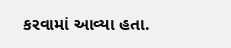કરવામાં આવ્યા હતા.